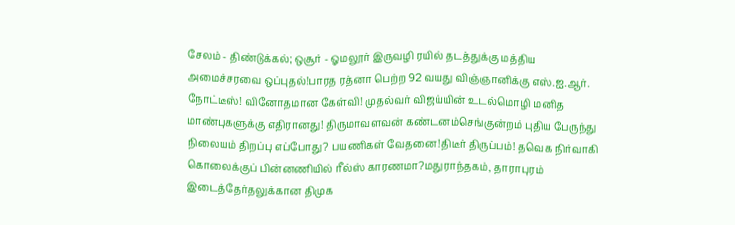சேலம் - திண்டுக்கல்; ஒசூர் - ஓமலூர் இருவழி ரயில் தடத்துக்கு மத்திய அமைச்சரவை ஒப்புதல்!பாரத ரத்னா பெற்ற 92 வயது விஞ்ஞானிக்கு எஸ்.ஐ.ஆர். நோட்டீஸ்! வினோதமான கேள்வி! முதல்வர் விஜய்யின் உடல்மொழி மனித மாண்புகளுக்கு எதிரானது! திருமாவளவன் கண்டனம்செங்குன்றம் புதிய பேருந்து நிலையம் திறப்பு எப்போது? பயணிகள் வேதனை!திடீர் திருப்பம்! தவெக நிர்வாகி கொலைக்குப் பின்னணியில் ரீல்ஸ் காரணமா?மதுராந்தகம், தாராபுரம் இடைத்தேர்தலுக்கான திமுக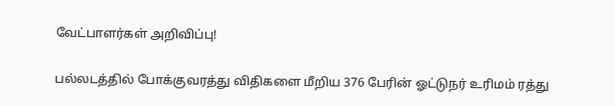வேட்பாளர்கள் அறிவிப்பு!

பல்லடத்தில் போக்குவரத்து விதிகளை மீறிய 376 பேரின் ஓட்டுநர் உரிமம் ரத்து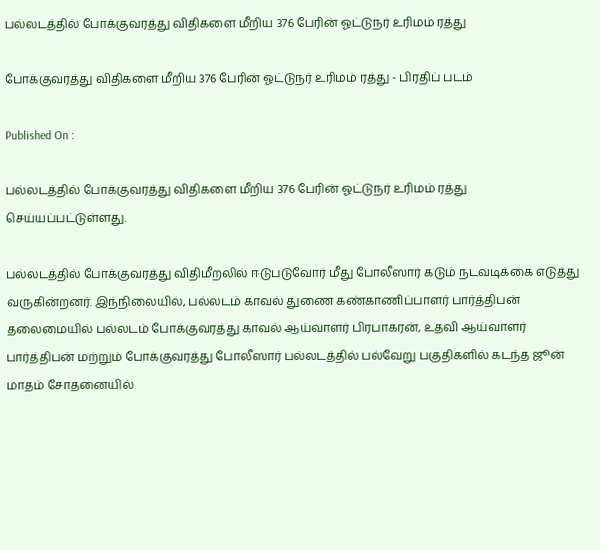பல்லடத்தில் போக்குவரத்து விதிகளை மீறிய 376 பேரின் ஓட்டுநர் உரிமம் ரத்து

போக்குவரத்து விதிகளை மீறிய 376 பேரின் ஓட்டுநர் உரிமம் ரத்து - பிரதிப் படம்

Published On :

பல்லடத்தில் போக்குவரத்து விதிகளை மீறிய 376 பேரின் ஓட்டுநர் உரிமம் ரத்து செய்யப்பட்டுள்ளது.

பல்லடத்தில் போக்குவரத்து விதிமீறலில் ஈடுபடுவோர் மீது போலீஸார் கடும் நடவடிக்கை எடுத்து வருகின்றனர். இந்நிலையில், பல்லடம் காவல் துணை கண்காணிப்பாளர் பார்த்திபன் தலைமையில் பல்லடம் போக்குவரத்து காவல் ஆய்வாளர் பிரபாகரன், உதவி ஆய்வாளர் பார்த்திபன் மற்றும் போக்குவரத்து போலீஸார் பல்லடத்தில் பல்வேறு பகுதிகளில் கடந்த ஜூன் மாதம் சோதனையில்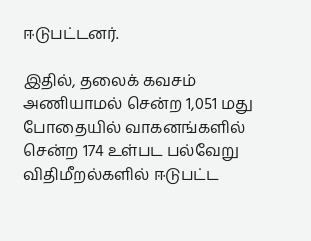ஈடுபட்டனர்.

இதில், தலைக் கவசம் அணியாமல் சென்ற 1,051 மது போதையில் வாகனங்களில் சென்ற 174 உள்பட பல்வேறு விதிமீறல்களில் ஈடுபட்ட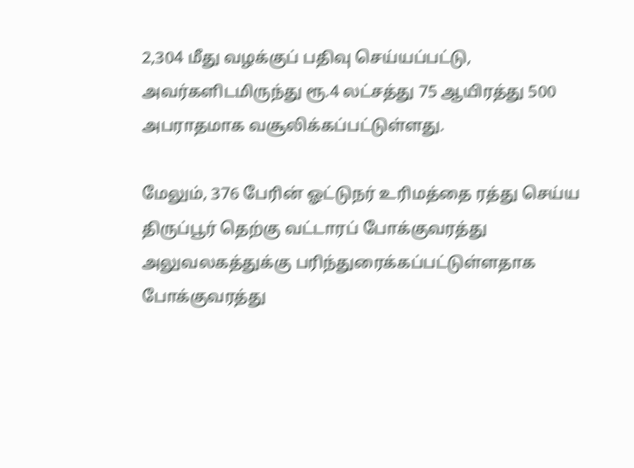2,304 மீது வழக்குப் பதிவு செய்யப்பட்டு, அவர்களிடமிருந்து ரூ.4 லட்சத்து 75 ஆயிரத்து 500 அபராதமாக வசூலிக்கப்பட்டுள்ளது.

மேலும், 376 பேரின் ஓட்டுநர் உரிமத்தை ரத்து செய்ய திருப்பூர் தெற்கு வட்டாரப் போக்குவரத்து அலுவலகத்துக்கு பரிந்துரைக்கப்பட்டுள்ளதாக போக்குவரத்து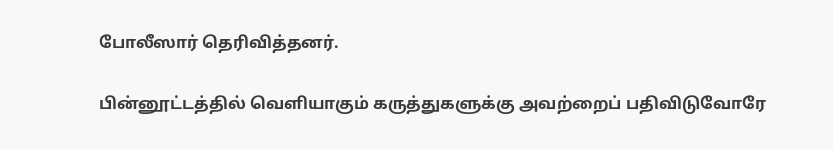போலீஸார் தெரிவித்தனர்.

பின்னூட்டத்தில் வெளியாகும் கருத்துகளுக்கு அவற்றைப் பதிவிடுவோரே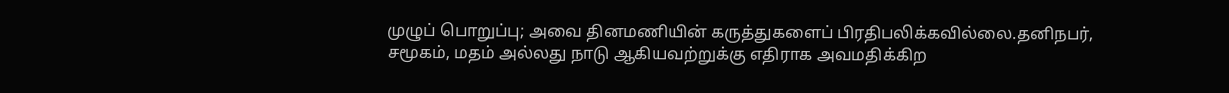முழுப் பொறுப்பு; அவை தினமணியின் கருத்துகளைப் பிரதிபலிக்கவில்லை.தனிநபர், சமூகம், மதம் அல்லது நாடு ஆகியவற்றுக்கு எதிராக அவமதிக்கிற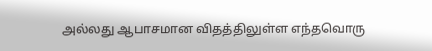அல்லது ஆபாசமான விதத்திலுள்ள எந்தவொரு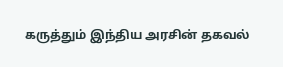கருத்தும் இந்திய அரசின் தகவல்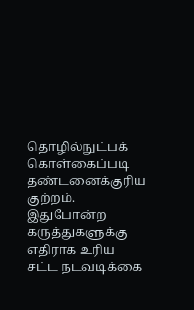தொழில்நுட்பக் கொள்கைப்படி தண்டனைக்குரிய குற்றம். இதுபோன்ற கருத்துகளுக்கு எதிராக உரிய சட்ட நடவடிக்கை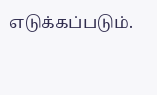எடுக்கப்படும்.